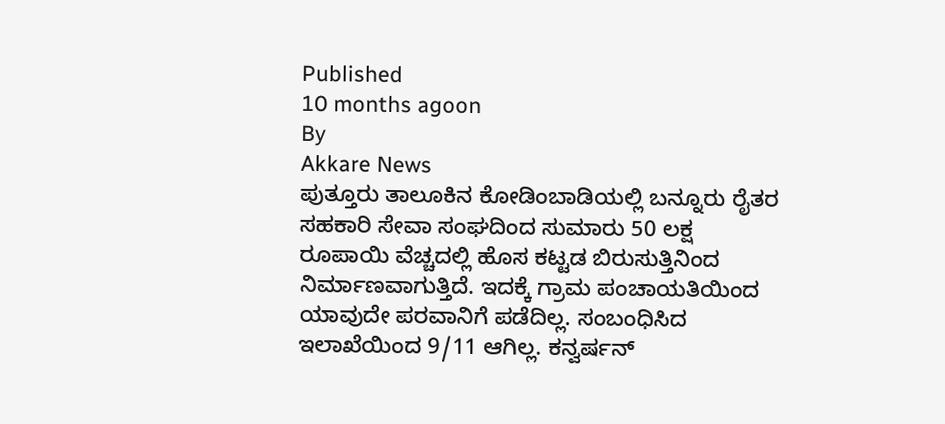Published
10 months agoon
By
Akkare News
ಪುತ್ತೂರು ತಾಲೂಕಿನ ಕೋಡಿಂಬಾಡಿಯಲ್ಲಿ ಬನ್ನೂರು ರೈತರ ಸಹಕಾರಿ ಸೇವಾ ಸಂಘದಿಂದ ಸುಮಾರು 50 ಲಕ್ಷ ರೂಪಾಯಿ ವೆಚ್ಚದಲ್ಲಿ ಹೊಸ ಕಟ್ಟಡ ಬಿರುಸುತ್ತಿನಿಂದ ನಿರ್ಮಾಣವಾಗುತ್ತಿದೆ. ಇದಕ್ಕೆ ಗ್ರಾಮ ಪಂಚಾಯತಿಯಿಂದ ಯಾವುದೇ ಪರವಾನಿಗೆ ಪಡೆದಿಲ್ಲ. ಸಂಬಂಧಿಸಿದ ಇಲಾಖೆಯಿಂದ 9/11 ಆಗಿಲ್ಲ. ಕನ್ವರ್ಷನ್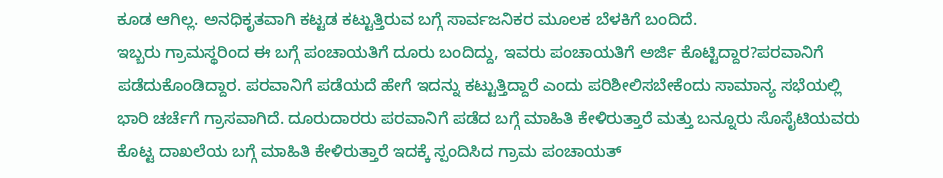ಕೂಡ ಆಗಿಲ್ಲ. ಅನಧಿಕೃತವಾಗಿ ಕಟ್ಟಡ ಕಟ್ಟುತ್ತಿರುವ ಬಗ್ಗೆ ಸಾರ್ವಜನಿಕರ ಮೂಲಕ ಬೆಳಕಿಗೆ ಬಂದಿದೆ.
ಇಬ್ಬರು ಗ್ರಾಮಸ್ಥರಿಂದ ಈ ಬಗ್ಗೆ ಪಂಚಾಯತಿಗೆ ದೂರು ಬಂದಿದ್ದು, ಇವರು ಪಂಚಾಯತಿಗೆ ಅರ್ಜಿ ಕೊಟ್ಟಿದ್ದಾರ?ಪರವಾನಿಗೆ ಪಡೆದುಕೊಂಡಿದ್ದಾರ. ಪರವಾನಿಗೆ ಪಡೆಯದೆ ಹೇಗೆ ಇದನ್ನು ಕಟ್ಟುತ್ತಿದ್ದಾರೆ ಎಂದು ಪರಿಶೀಲಿಸಬೇಕೆಂದು ಸಾಮಾನ್ಯ ಸಭೆಯಲ್ಲಿ ಭಾರಿ ಚರ್ಚೆಗೆ ಗ್ರಾಸವಾಗಿದೆ. ದೂರುದಾರರು ಪರವಾನಿಗೆ ಪಡೆದ ಬಗ್ಗೆ ಮಾಹಿತಿ ಕೇಳಿರುತ್ತಾರೆ ಮತ್ತು ಬನ್ನೂರು ಸೊಸೈಟಿಯವರು ಕೊಟ್ಟ ದಾಖಲೆಯ ಬಗ್ಗೆ ಮಾಹಿತಿ ಕೇಳಿರುತ್ತಾರೆ ಇದಕ್ಕೆ ಸ್ಪಂದಿಸಿದ ಗ್ರಾಮ ಪಂಚಾಯತ್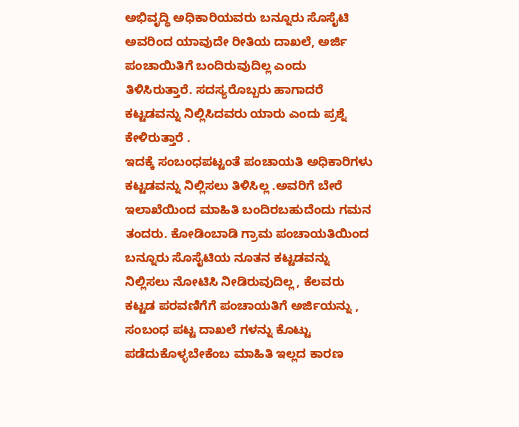ಅಭಿವೃದ್ಧಿ ಅಧಿಕಾರಿಯವರು ಬನ್ನೂರು ಸೊಸೈಟಿ ಅವರಿಂದ ಯಾವುದೇ ರೀತಿಯ ದಾಖಲೆ, ಅರ್ಜಿ ಪಂಚಾಯಿತಿಗೆ ಬಂದಿರುವುದಿಲ್ಲ ಎಂದು ತಿಳಿಸಿರುತ್ತಾರೆ. ಸದಸ್ಯರೊಬ್ಬರು ಹಾಗಾದರೆ ಕಟ್ಟಡವನ್ನು ನಿಲ್ಲಿಸಿದವರು ಯಾರು ಎಂದು ಪ್ರಶ್ನೆ ಕೇಳಿರುತ್ತಾರೆ .
ಇದಕ್ಕೆ ಸಂಬಂಧಪಟ್ಟಂತೆ ಪಂಚಾಯತಿ ಅಧಿಕಾರಿಗಳು ಕಟ್ಟಡವನ್ನು ನಿಲ್ಲಿಸಲು ತಿಳಿಸಿಲ್ಲ .ಅವರಿಗೆ ಬೇರೆ ಇಲಾಖೆಯಿಂದ ಮಾಹಿತಿ ಬಂದಿರಬಹುದೆಂದು ಗಮನ ತಂದರು. ಕೋಡಿಂಬಾಡಿ ಗ್ರಾಮ ಪಂಚಾಯತಿಯಿಂದ ಬನ್ನೂರು ಸೊಸೈಟಿಯ ನೂತನ ಕಟ್ಟಡವನ್ನು ನಿಲ್ಲಿಸಲು ನೋಟಿಸಿ ನೀಡಿರುವುದಿಲ್ಲ, ಕೆಲವರು ಕಟ್ಟಡ ಪರವಣಿಗೆಗೆ ಪಂಚಾಯತಿಗೆ ಅರ್ಜಿಯನ್ನು , ಸಂಬಂಧ ಪಟ್ಟ ದಾಖಲೆ ಗಳನ್ನು ಕೊಟ್ಟು ಪಡೆದುಕೊಳ್ಳಬೇಕೆಂಬ ಮಾಹಿತಿ ಇಲ್ಲದ ಕಾರಣ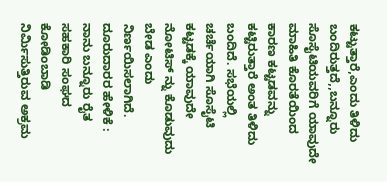ಕಟ್ಟುತ್ತಾರೆ,ಎಂದು ತಿಳಿದು ಬಂದಿರುತ್ತದೆ,,ಬನ್ನೂರು ಸೊಸೈಟಿಯವರಿಗೆ ಯಾವುದೇ ಮಾಹಿತಿ ಕೊರತೆಯಿಂದ ಕಾರಣ ಕಟ್ಟಡವನ್ನು ಕಟ್ಟಿರುತ್ತಾರೆ ಅಂತ ತಿಳಿದು ಬಂದಿದೆ. ಸಭೆಯಲ್ಲಿ ಚರ್ಚೆಯಾಗಿ ಸೊಸೈಟಿ ಕಟ್ಟಡಕ್ಕೆ ಯಾವುದೇ ನೋಟಿಸ್ ನ್ನು ಕೊಡುವುದು ಬೇಡ ಎಂದು ನಿರ್ಣಯಿಸಲಾಗಿದೆ.
ದೂರುದಾರರ ಹೇಳಿಕೆ :
ನಾನು ಬನ್ನೂರು ರೈತ ಸಹಕಾರಿ ಸಂಘದ ಕೋಡಿಂಬಾಡಿ ನಿರ್ಮಿಸುತ್ತಿರುವ ಅಕ್ರಮ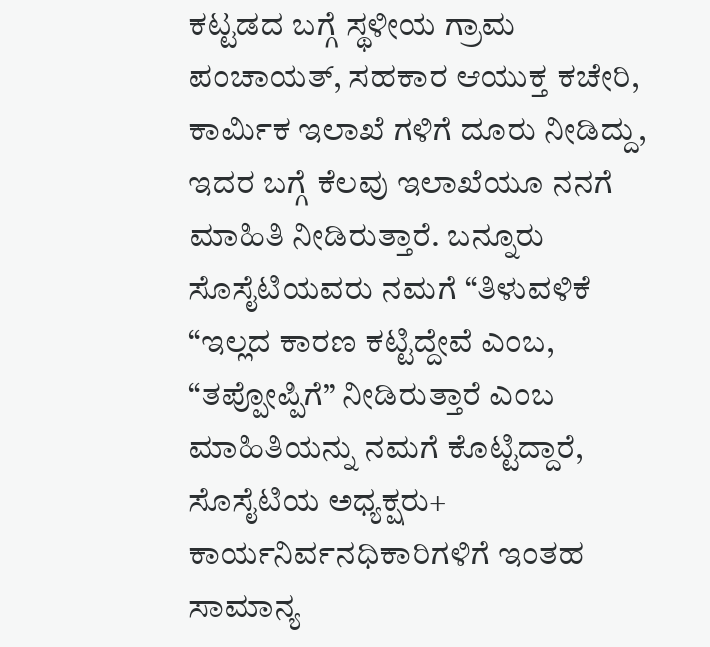ಕಟ್ಟಡದ ಬಗ್ಗೆ ಸ್ಥಳೀಯ ಗ್ರಾಮ ಪಂಚಾಯತ್, ಸಹಕಾರ ಆಯುಕ್ತ ಕಚೇರಿ, ಕಾರ್ಮಿಕ ಇಲಾಖೆ ಗಳಿಗೆ ದೂರು ನೀಡಿದ್ದು, ಇದರ ಬಗ್ಗೆ ಕೆಲವು ಇಲಾಖೆಯೂ ನನಗೆ ಮಾಹಿತಿ ನೀಡಿರುತ್ತಾರೆ. ಬನ್ನೂರು ಸೊಸೈಟಿಯವರು ನಮಗೆ “ತಿಳುವಳಿಕೆ “ಇಲ್ಲದ ಕಾರಣ ಕಟ್ಟಿದ್ದೇವೆ ಎಂಬ, “ತಪ್ಪೋಪ್ಪಿಗೆ” ನೀಡಿರುತ್ತಾರೆ ಎಂಬ ಮಾಹಿತಿಯನ್ನು ನಮಗೆ ಕೊಟ್ಟಿದ್ದಾರೆ, ಸೊಸೈಟಿಯ ಅಧ್ಯಕ್ಷರು+ ಕಾರ್ಯನಿರ್ವನಧಿಕಾರಿಗಳಿಗೆ ಇಂತಹ ಸಾಮಾನ್ಯ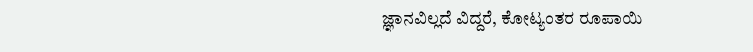ಜ್ಞಾನವಿಲ್ಲದೆ ವಿದ್ದರೆ, ಕೋಟ್ಯಂತರ ರೂಪಾಯಿ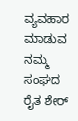ವ್ಯವಹಾರ ಮಾಡುವ ನಮ್ಮ ಸಂಘದ ರೈತ ಶೇರ್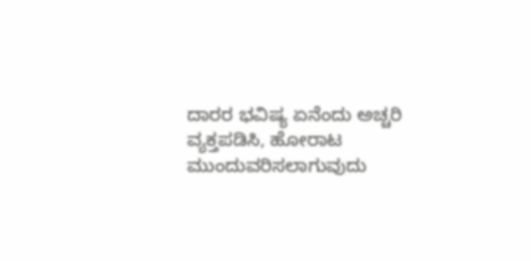ದಾರರ ಭವಿಷ್ಯ ಏನೆಂದು ಅಚ್ಚರಿ ವ್ಯಕ್ತಪಡಿಸಿ, ಹೋರಾಟ ಮುಂದುವರಿಸಲಾಗುವುದು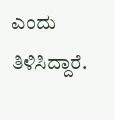ಎಂದು ತಿಳಿಸಿದ್ದಾರೆ.